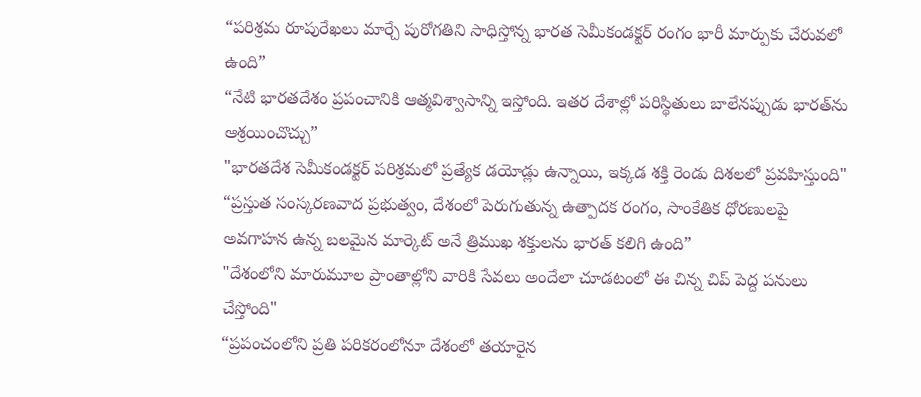“పరిశ్రమ రూపురేఖలు మార్చే పురోగతిని సాధిస్తోన్న భారత సెమీకండక్టర్ రంగం భారీ మార్పుకు చేరువలో ఉంది”
“నేటి భారతదేశం ప్రపంచానికి ఆత్మవిశ్వాసాన్ని ఇస్తోంది. ఇతర దేశాల్లో పరిస్థితులు బాలేనప్పుడు భారత్‌ను ఆశ్రయించొచ్చు”
"భారతదేశ సెమీకండక్టర్ పరిశ్రమలో ప్రత్యేక డయోడ్లు ఉన్నాయి, ఇక్కడ శక్తి రెండు దిశలలో ప్రవహిస్తుంది"
“ప్రస్తుత సంస్కరణవాద ప్రభుత్వం, దేశంలో పెరుగుతున్న ఉత్పాదక రంగం, సాంకేతిక ధోరణులపై అవగాహన ఉన్న బలమైన మార్కెట్ అనే త్రిముఖ శక్తులను భారత్ కలిగి ఉంది”
"దేశంలోని మారుమూల ప్రాంతాల్లోని వారికి సేవలు అందేలా చూడటంలో ఈ చిన్న చిప్ పెద్ద పనులు చేస్తోంది"
“ప్రపంచంలోని ప్రతి పరికరంలోనూ దేశంలో తయారైన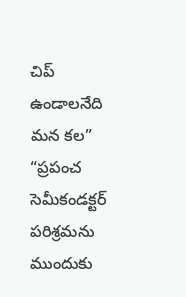చిప్ ఉండాలనేది మన కల”
“ప్రపంచ సెమీకండక్టర్ పరిశ్రమను ముందుకు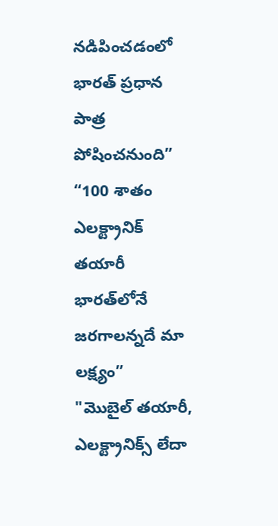నడిపించడంలో భారత్ ప్రధాన పాత్ర పోషించనుంది”
“100 శాతం ఎలక్ట్రానిక్ తయారీ భారత్‌లోనే జరగాలన్నదే మా లక్ష్యం”
"మొబైల్ తయారీ, ఎలక్ట్రానిక్స్ లేదా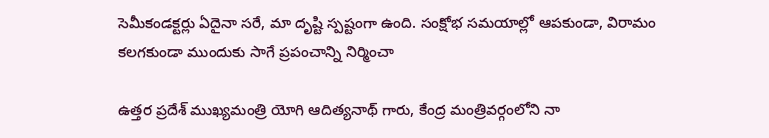సెమీకండక్టర్లు ఏదైనా సరే, మా దృష్టి స్పష్టంగా ఉంది. సంక్షోభ సమయాల్లో ఆపకుండా, విరామం కలగకుండా ముందుకు సాగే ప్రపంచాన్ని నిర్మించా

ఉత్తర ప్రదేశ్ ముఖ్యమంత్రి యోగి ఆదిత్యనాథ్ గారు, కేంద్ర మంత్రివర్గంలోని నా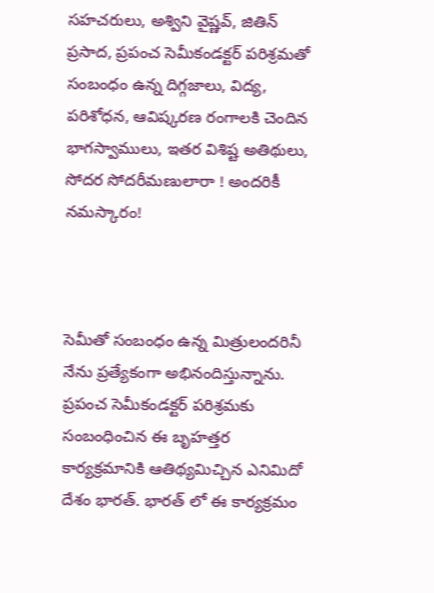సహచరులు, అశ్విని వైష్ణవ్, జితిన్ ప్రసాద, ప్రపంచ సెమీకండక్టర్ పరిశ్రమతో సంబంధం ఉన్న దిగ్గజాలు, విద్య, పరిశోధన, ఆవిష్కరణ రంగాలకి చెందిన భాగస్వాములు, ఇతర విశిష్ట అతిథులు, సోదర సోదరీమణులారా ! అందరికీ నమస్కారం!



సెమీతో సంబంధం ఉన్న మిత్రులందరినీ నేను ప్రత్యేకంగా అభినందిస్తున్నాను. ప్రపంచ సెమీకండక్టర్ పరిశ్రమకు సంబంధించిన ఈ బృహత్తర కార్యక్రమానికి ఆతిథ్యమిచ్చిన ఎనిమిదో దేశం భారత్. భారత్ లో ఈ కార్యక్రమం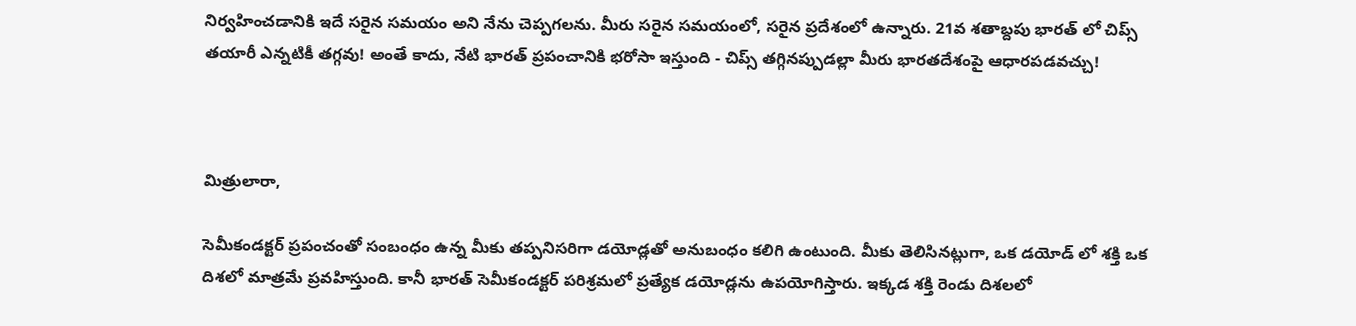నిర్వహించడానికి ఇదే సరైన సమయం అని నేను చెప్పగలను. మీరు సరైన సమయంలో, సరైన ప్రదేశంలో ఉన్నారు. 21వ శతాబ్దపు భారత్ లో చిప్స్ తయారీ ఎన్నటికీ తగ్గవు! అంతే కాదు, నేటి భారత్ ప్రపంచానికి భరోసా ఇస్తుంది - చిప్స్ తగ్గినప్పుడల్లా మీరు భారతదేశంపై ఆధారపడవచ్చు!



మిత్రులారా,

సెమీకండక్టర్ ప్రపంచంతో సంబంధం ఉన్న మీకు తప్పనిసరిగా డయోడ్లతో అనుబంధం కలిగి ఉంటుంది. మీకు తెలిసినట్లుగా, ఒక డయోడ్ లో శక్తి ఒక దిశలో మాత్రమే ప్రవహిస్తుంది. కానీ భారత్ సెమీకండక్టర్ పరిశ్రమలో ప్రత్యేక డయోడ్లను ఉపయోగిస్తారు. ఇక్కడ శక్తి రెండు దిశలలో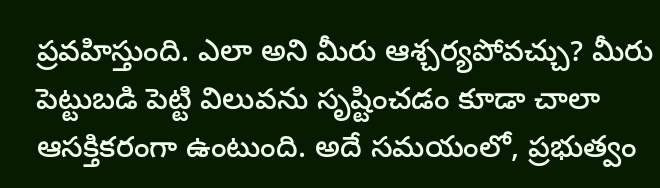ప్రవహిస్తుంది. ఎలా అని మీరు ఆశ్చర్యపోవచ్చు? మీరు పెట్టుబడి పెట్టి విలువను సృష్టించడం కూడా చాలా ఆసక్తికరంగా ఉంటుంది. అదే సమయంలో, ప్రభుత్వం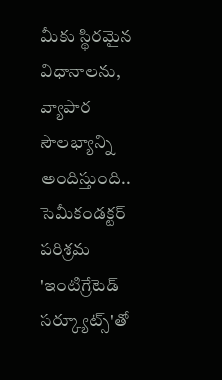మీకు స్థిరమైన విధానాలను, వ్యాపార సౌలభ్యాన్ని అందిస్తుంది.. సెమీకండక్టర్ పరిశ్రమ 'ఇంటిగ్రేటెడ్ సర్క్యూట్స్'తో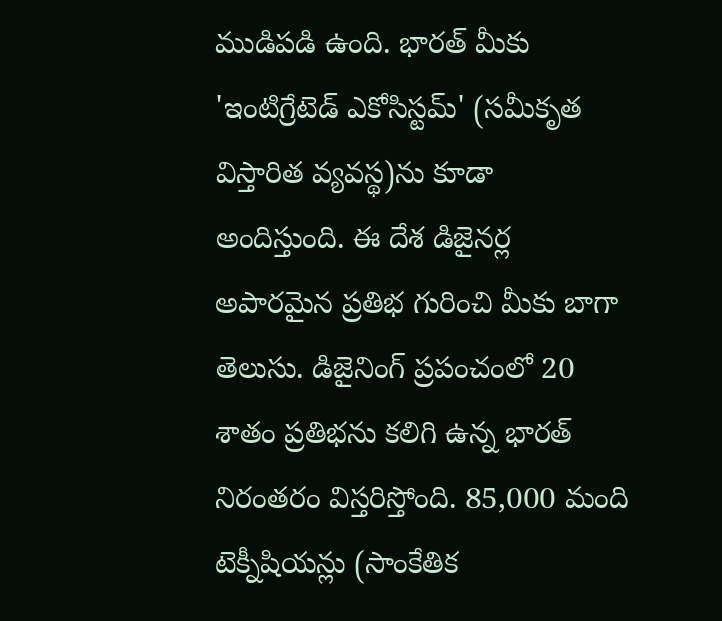ముడిపడి ఉంది. భారత్ మీకు 'ఇంటిగ్రేటెడ్ ఎకోసిస్టమ్' (సమీకృత విస్తారిత వ్యవస్థ)ను కూడా అందిస్తుంది. ఈ దేశ డిజైనర్ల అపారమైన ప్రతిభ గురించి మీకు బాగా తెలుసు. డిజైనింగ్ ప్రపంచంలో 20 శాతం ప్రతిభను కలిగి ఉన్న భారత్ నిరంతరం విస్తరిస్తోంది. 85,000 మంది టెక్నీషియన్లు (సాంకేతిక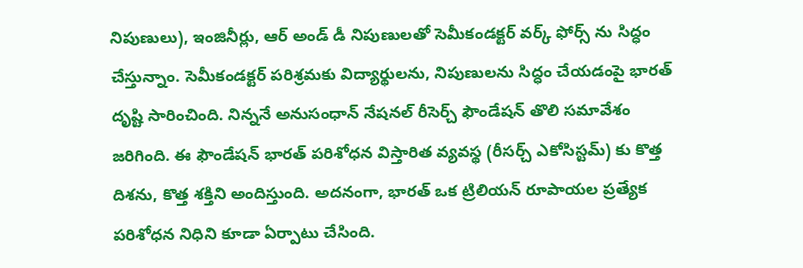నిపుణులు), ఇంజినీర్లు, ఆర్ అండ్ డీ నిపుణులతో సెమీకండక్టర్ వర్క్ ఫోర్స్ ను సిద్ధం చేస్తున్నాం. సెమీకండక్టర్ పరిశ్రమకు విద్యార్థులను, నిపుణులను సిద్ధం చేయడంపై భారత్ దృష్టి సారించింది. నిన్ననే అనుసంధాన్ నేషనల్ రీసెర్చ్ ఫౌండేషన్ తొలి సమావేశం జరిగింది. ఈ ఫౌండేషన్ భారత్ పరిశోధన విస్తారిత వ్యవస్థ (రీసర్చ్ ఎకోసిస్టమ్) కు కొత్త దిశను, కొత్త శక్తిని అందిస్తుంది. అదనంగా, భారత్ ఒక ట్రిలియన్ రూపాయల ప్రత్యేక పరిశోధన నిధిని కూడా ఏర్పాటు చేసింది.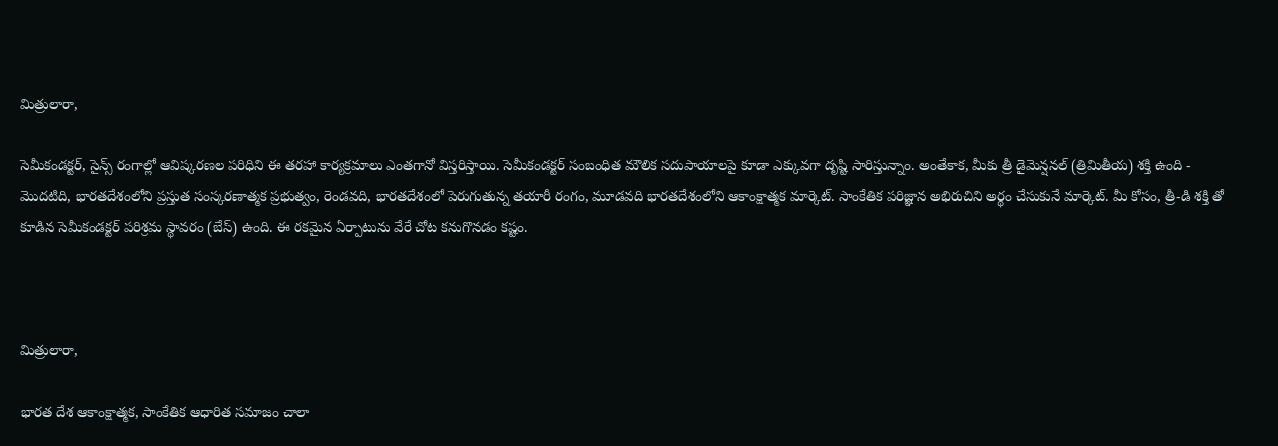మిత్రులారా,

సెమీకండక్టర్, సైన్స్ రంగాల్లో ఆవిష్కరణల పరిధిని ఈ తరహా కార్యక్రమాలు ఎంతగానో విస్తరిస్తాయి. సెమీకండక్టర్ సంబంధిత మౌలిక సదుపాయాలపై కూడా ఎక్కువగా దృష్టి సారిస్తున్నాం. అంతేకాక, మీకు త్రీ డైమెన్షనల్ (త్రిమితీయ) శక్తి ఉంది - మొదటిది, భారతదేశంలోని ప్రస్తుత సంస్కరణాత్మక ప్రభుత్వం, రెండవది, భారతదేశంలో పెరుగుతున్న తయారీ రంగం, మూడవది భారతదేశంలోని ఆకాంక్షాత్మక మార్కెట్. సాంకేతిక పరిజ్ఞాన అభిరుచిని అర్థం చేసుకునే మార్కెట్. మీ కోసం, త్రీ-డి శక్తి తో కూడిన సెమీకండక్టర్ పరిశ్రమ స్థావరం (బేస్) ఉంది. ఈ రకమైన ఏర్పాటును వేరే చోట కనుగొనడం కష్టం.



మిత్రులారా,

భారత దేశ ఆకాంక్షాత్మక, సాంకేతిక ఆధారిత సమాజం చాలా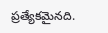ప్రత్యేకమైనది.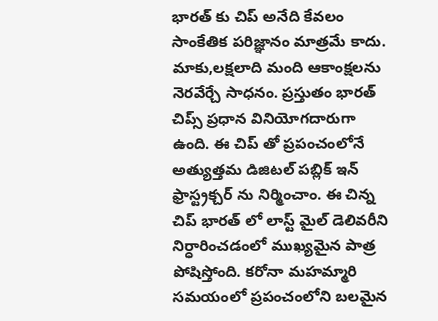భారత్ కు చిప్ అనేది కేవలం సాంకేతిక పరిజ్ఞానం మాత్రమే కాదు. మాకు,లక్షలాది మంది ఆకాంక్షలను నెరవేర్చే సాధనం. ప్రస్తుతం భారత్ చిప్స్ ప్రధాన వినియోగదారుగా ఉంది. ఈ చిప్ తో ప్రపంచంలోనే అత్యుత్తమ డిజిటల్ పబ్లిక్ ఇన్ ఫ్రాస్ట్రక్చర్ ను నిర్మించాం. ఈ చిన్న చిప్ భారత్ లో లాస్ట్ మైల్ డెలివరీని నిర్ధారించడంలో ముఖ్యమైన పాత్ర పోషిస్తోంది. కరోనా మహమ్మారి సమయంలో ప్రపంచంలోని బలమైన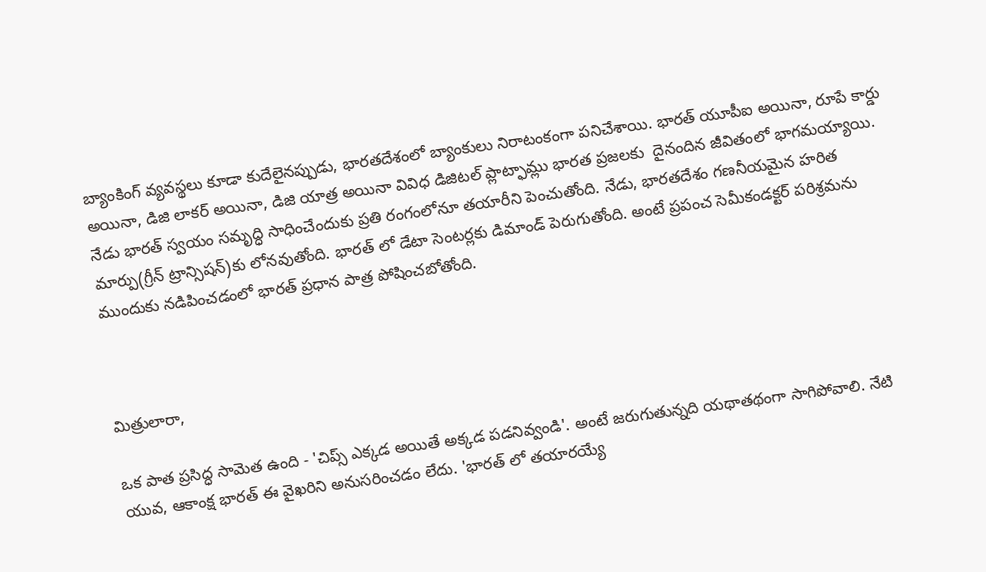బ్యాంకింగ్ వ్యవస్థలు కూడా కుదేలైనప్పుడు, భారతదేశంలో బ్యాంకులు నిరాటంకంగా పనిచేశాయి. భారత్ యూపీఐ అయినా, రూపే కార్డు అయినా, డిజి లాకర్ అయినా, డిజి యాత్ర అయినా వివిధ డిజిటల్ ప్లాట్ఫామ్లు భారత ప్రజలకు  దైనందిన జీవితంలో భాగమయ్యాయి. నేడు భారత్ స్వయం సమృద్ధి సాధించేందుకు ప్రతి రంగంలోనూ తయారీని పెంచుతోంది. నేడు, భారతదేశం గణనీయమైన హరిత మార్పు(గ్రీన్ ట్రాన్సిషన్)కు లోనవుతోంది. భారత్ లో డేటా సెంటర్లకు డిమాండ్ పెరుగుతోంది. అంటే ప్రపంచ సెమీకండక్టర్ పరిశ్రమను ముందుకు నడిపించడంలో భారత్ ప్రధాన పాత్ర పోషించబోతోంది.



మిత్రులారా,

ఒక పాత ప్రసిద్ధ సామెత ఉంది - 'చిప్స్ ఎక్కడ అయితే అక్కడ పడనివ్వండి'. అంటే జరుగుతున్నది యథాతథంగా సాగిపోవాలి. నేటి యువ, ఆకాంక్ష భారత్ ఈ వైఖరిని అనుసరించడం లేదు. 'భారత్ లో తయారయ్యే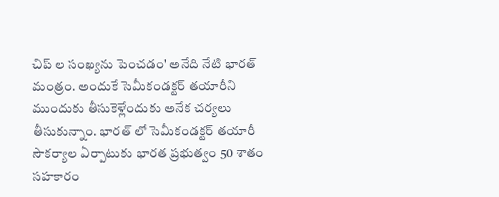చిప్ ల సంఖ్యను పెంచడం' అనేది నేటి భారత్ మంత్రం. అందుకే సెమీకండక్టర్ తయారీని ముందుకు తీసుకెళ్లేందుకు అనేక చర్యలు తీసుకున్నాం. భారత్ లో సెమీకండక్టర్ తయారీ సౌకర్యాల ఏర్పాటుకు భారత ప్రభుత్వం 50 శాతం సహకారం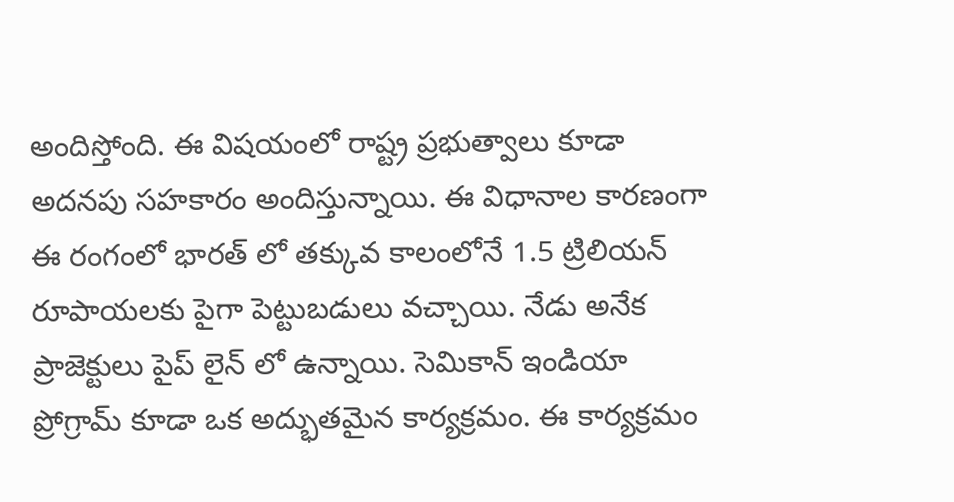అందిస్తోంది. ఈ విషయంలో రాష్ట్ర ప్రభుత్వాలు కూడా అదనపు సహకారం అందిస్తున్నాయి. ఈ విధానాల కారణంగా ఈ రంగంలో భారత్ లో తక్కువ కాలంలోనే 1.5 ట్రిలియన్ రూపాయలకు పైగా పెట్టుబడులు వచ్చాయి. నేడు అనేక ప్రాజెక్టులు పైప్ లైన్ లో ఉన్నాయి. సెమికాన్ ఇండియా ప్రోగ్రామ్ కూడా ఒక అద్భుతమైన కార్యక్రమం. ఈ కార్యక్రమం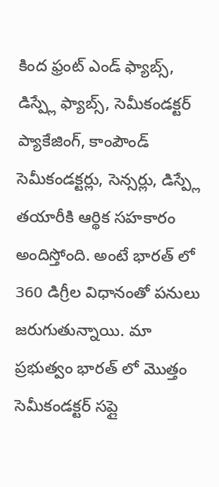కింద ఫ్రంట్ ఎండ్ ఫ్యాబ్స్, డిస్ప్లే ఫ్యాబ్స్, సెమీకండక్టర్ ప్యాకేజింగ్, కాంపౌండ్ సెమీకండక్టర్లు, సెన్సర్లు, డిస్ప్లే తయారీకి ఆర్థిక సహకారం అందిస్తోంది. అంటే భారత్ లో 360 డిగ్రీల విధానంతో పనులు జరుగుతున్నాయి. మా ప్రభుత్వం భారత్ లో మొత్తం సెమీకండక్టర్ సప్లై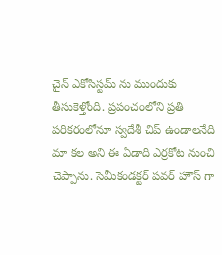చైన్ ఎకోసిస్టమ్ ను ముందుకు తీసుకెళ్తోంది. ప్రపంచంలోని ప్రతి పరికరంలోనూ స్వదేశీ చిప్ ఉండాలనేది మా కల అని ఈ ఏడాది ఎర్రకోట నుంచి చెప్పాను. సెమీకండక్టర్ పవర్ హౌస్ గా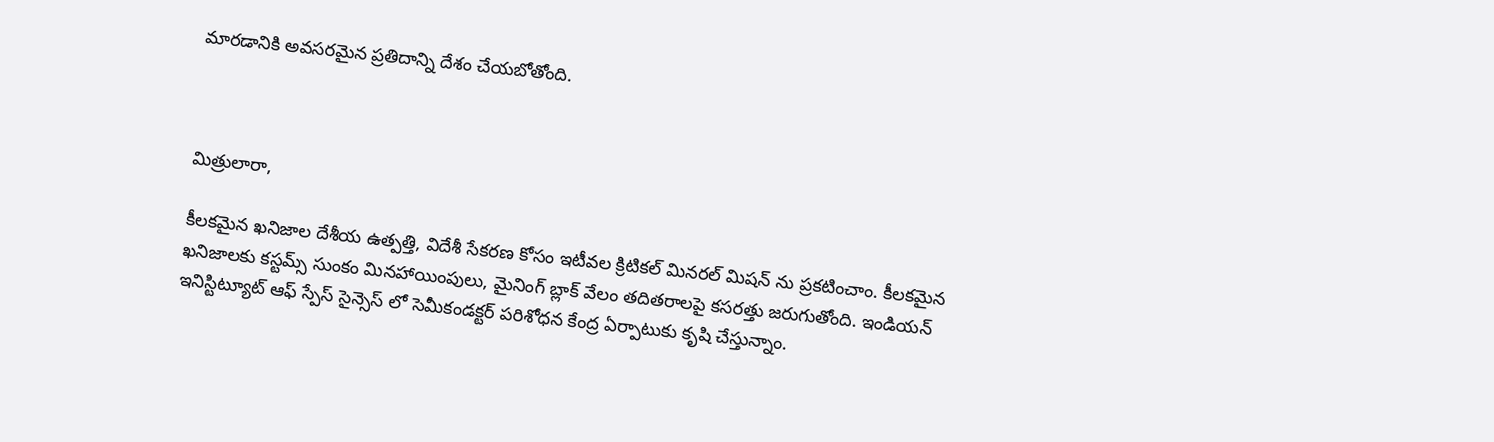మారడానికి అవసరమైన ప్రతిదాన్ని దేశం చేయబోతోంది.



మిత్రులారా,

కీలకమైన ఖనిజాల దేశీయ ఉత్పత్తి, విదేశీ సేకరణ కోసం ఇటీవల క్రిటికల్ మినరల్ మిషన్ ను ప్రకటించాం. కీలకమైన ఖనిజాలకు కస్టమ్స్ సుంకం మినహాయింపులు, మైనింగ్ బ్లాక్ వేలం తదితరాలపై కసరత్తు జరుగుతోంది. ఇండియన్ ఇనిస్టిట్యూట్ ఆఫ్ స్పేస్ సైన్సెస్ లో సెమీకండక్టర్ పరిశోధన కేంద్ర ఏర్పాటుకు కృషి చేస్తున్నాం.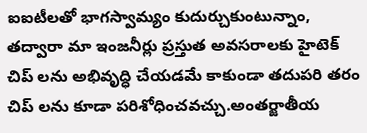ఐఐటీలతో భాగస్వామ్యం కుదుర్చుకుంటున్నాం, తద్వారా మా ఇంజనీర్లు ప్రస్తుత అవసరాలకు హైటెక్ చిప్ లను అభివృద్ధి చేయడమే కాకుండా తదుపరి తరం చిప్ లను కూడా పరిశోధించవచ్చు.అంతర్జాతీయ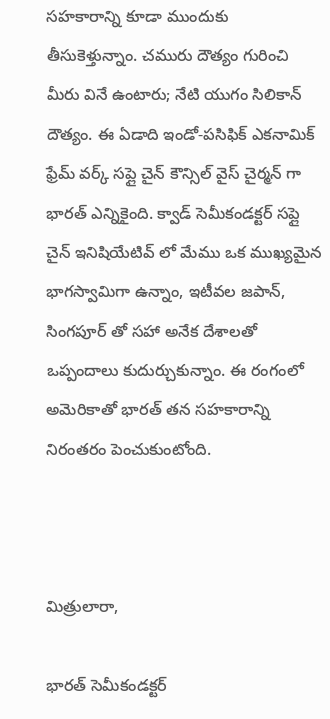సహకారాన్ని కూడా ముందుకు తీసుకెళ్తున్నాం. చమురు దౌత్యం గురించి మీరు వినే ఉంటారు; నేటి యుగం సిలికాన్ దౌత్యం. ఈ ఏడాది ఇండో-పసిఫిక్ ఎకనామిక్ ఫ్రేమ్ వర్క్ సప్లై చైన్ కౌన్సిల్ వైస్ చైర్మన్ గా భారత్ ఎన్నికైంది. క్వాడ్ సెమీకండక్టర్ సప్లై చైన్ ఇనిషియేటివ్ లో మేము ఒక ముఖ్యమైన భాగస్వామిగా ఉన్నాం, ఇటీవల జపాన్, సింగపూర్ తో సహా అనేక దేశాలతో ఒప్పందాలు కుదుర్చుకున్నాం. ఈ రంగంలో అమెరికాతో భారత్ తన సహకారాన్ని నిరంతరం పెంచుకుంటోంది.



మిత్రులారా,

భారత్ సెమీకండక్టర్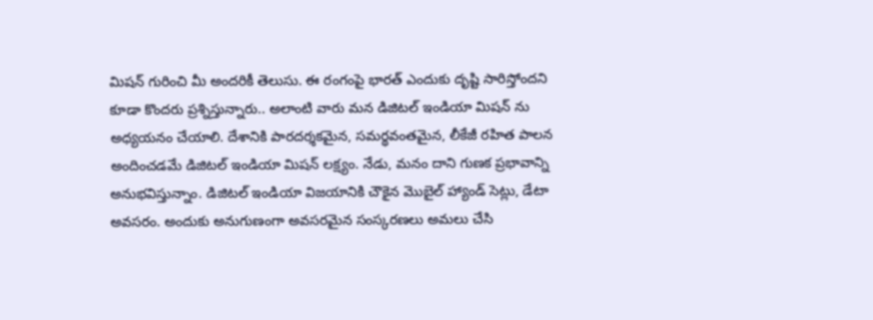మిషన్ గురించి మీ అందరికీ తెలుసు. ఈ రంగంపై భారత్ ఎందుకు దృష్టి సారిస్తోందని కూడా కొందరు ప్రశ్నిస్తున్నారు.. అలాంటి వారు మన డిజిటల్ ఇండియా మిషన్ ను అధ్యయనం చేయాలి. దేశానికి పారదర్శకమైన, సమర్థవంతమైన, లీకేజీ రహిత పాలన అందించడమే డిజిటల్ ఇండియా మిషన్ లక్ష్యం. నేడు, మనం దాని గుణక ప్రభావాన్ని అనుభవిస్తున్నాం. డిజిటల్ ఇండియా విజయానికి చౌకైన మొబైల్ హ్యాండ్ సెట్లు, డేటా అవసరం. అందుకు అనుగుణంగా అవసరమైన సంస్కరణలు అమలు చేసి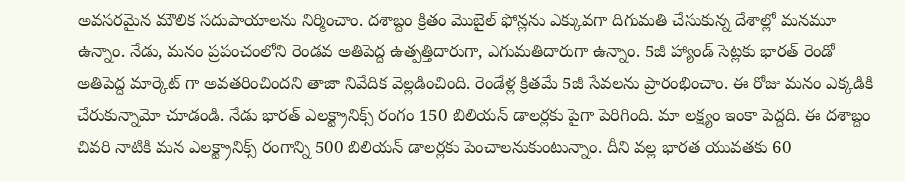అవసరమైన మౌలిక సదుపాయాలను నిర్మించాం. దశాబ్దం క్రితం మొబైల్ ఫోన్లను ఎక్కువగా దిగుమతి చేసుకున్న దేశాల్లో మనమూ ఉన్నాం. నేడు, మనం ప్రపంచంలోని రెండవ అతిపెద్ద ఉత్పత్తిదారుగా, ఎగుమతిదారుగా ఉన్నాం. 5జీ హ్యాండ్ సెట్లకు భారత్ రెండో అతిపెద్ద మార్కెట్ గా అవతరించిందని తాజా నివేదిక వెల్లడించింది. రెండేళ్ల క్రితమే 5జీ సేవలను ప్రారంభించాం. ఈ రోజు మనం ఎక్కడికి చేరుకున్నామో చూడండి. నేడు భారత్ ఎలక్ట్రానిక్స్ రంగం 150 బిలియన్ డాలర్లకు పైగా పెరిగింది. మా లక్ష్యం ఇంకా పెద్దది. ఈ దశాబ్దం చివరి నాటికి మన ఎలక్ట్రానిక్స్ రంగాన్ని 500 బిలియన్ డాలర్లకు పెంచాలనుకుంటున్నాం. దీని వల్ల భారత యువతకు 60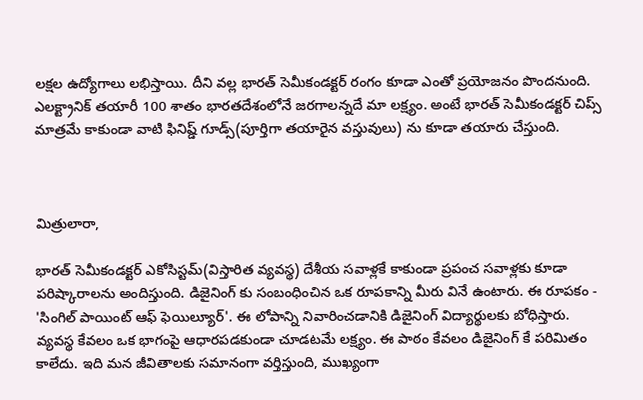లక్షల ఉద్యోగాలు లభిస్తాయి. దీని వల్ల భారత్ సెమీకండక్టర్ రంగం కూడా ఎంతో ప్రయోజనం పొందనుంది. ఎలక్ట్రానిక్ తయారీ 100 శాతం భారతదేశంలోనే జరగాలన్నదే మా లక్ష్యం. అంటే భారత్ సెమీకండక్టర్ చిప్స్ మాత్రమే కాకుండా వాటి ఫినిష్డ్ గూడ్స్(పూర్తిగా తయారైన వస్తువులు) ను కూడా తయారు చేస్తుంది.



మిత్రులారా,

భారత్ సెమీకండక్టర్ ఎకోసిస్టమ్(విస్తారిత వ్యవస్థ) దేశీయ సవాళ్లకే కాకుండా ప్రపంచ సవాళ్లకు కూడా పరిష్కారాలను అందిస్తుంది. డిజైనింగ్ కు సంబంధించిన ఒక రూపకాన్ని మీరు వినే ఉంటారు. ఈ రూపకం - 'సింగిల్ పాయింట్ ఆఫ్ ఫెయిల్యూర్'. ఈ లోపాన్ని నివారించడానికి డిజైనింగ్ విద్యార్థులకు బోధిస్తారు. వ్యవస్థ కేవలం ఒక భాగంపై ఆధారపడకుండా చూడటమే లక్ష్యం. ఈ పాఠం కేవలం డిజైనింగ్ కే పరిమితం కాలేదు. ఇది మన జీవితాలకు సమానంగా వర్తిస్తుంది, ముఖ్యంగా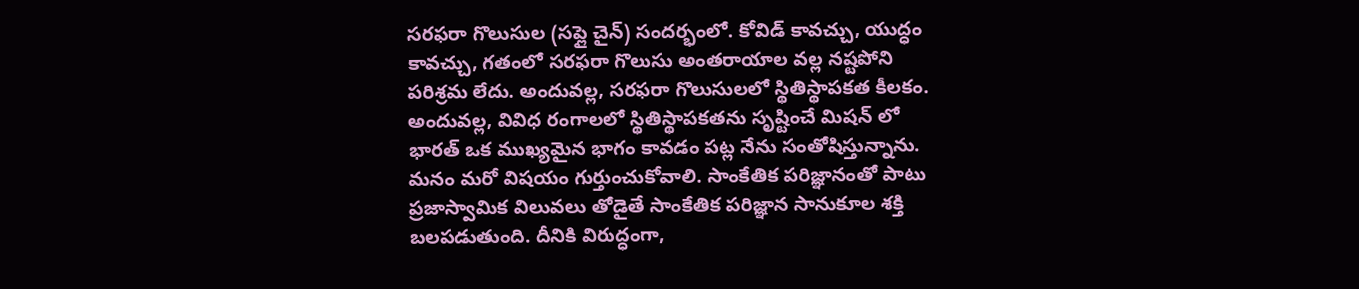సరఫరా గొలుసుల (సప్లై చైన్) సందర్భంలో. కోవిడ్ కావచ్చు, యుద్ధం కావచ్చు, గతంలో సరఫరా గొలుసు అంతరాయాల వల్ల నష్టపోని పరిశ్రమ లేదు. అందువల్ల, సరఫరా గొలుసులలో స్థితిస్థాపకత కీలకం. అందువల్ల, వివిధ రంగాలలో స్థితిస్థాపకతను సృష్టించే మిషన్ లో భారత్ ఒక ముఖ్యమైన భాగం కావడం పట్ల నేను సంతోషిస్తున్నాను. మనం మరో విషయం గుర్తుంచుకోవాలి. సాంకేతిక పరిజ్ఞానంతో పాటు ప్రజాస్వామిక విలువలు తోడైతే సాంకేతిక పరిజ్ఞాన సానుకూల శక్తి బలపడుతుంది. దీనికి విరుద్ధంగా,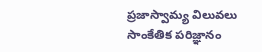ప్రజాస్వామ్య విలువలు సాంకేతిక పరిజ్ఞానం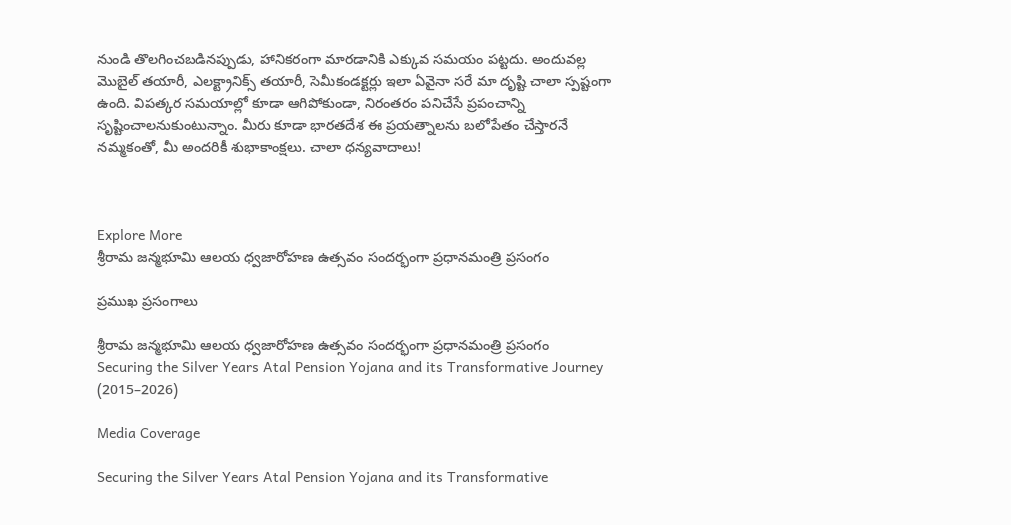నుండి తొలగించబడినప్పుడు, హానికరంగా మారడానికి ఎక్కువ సమయం పట్టదు. అందువల్ల మొబైల్ తయారీ, ఎలక్ట్రానిక్స్ తయారీ, సెమీకండక్టర్లు ఇలా ఏవైనా సరే మా దృష్టి చాలా స్పష్టంగా ఉంది. విపత్కర సమయాల్లో కూడా ఆగిపోకుండా, నిరంతరం పనిచేసే ప్రపంచాన్ని సృష్టించాలనుకుంటున్నాం. మీరు కూడా భారతదేశ ఈ ప్రయత్నాలను బలోపేతం చేస్తారనే నమ్మకంతో, మీ అందరికీ శుభాకాంక్షలు. చాలా ధన్యవాదాలు!



Explore More
శ్రీరామ జన్మభూమి ఆలయ ధ్వజారోహణ ఉత్సవం సందర్భంగా ప్రధానమంత్రి ప్రసంగం

ప్రముఖ ప్రసంగాలు

శ్రీరామ జన్మభూమి ఆలయ ధ్వజారోహణ ఉత్సవం సందర్భంగా ప్రధానమంత్రి ప్రసంగం
Securing the Silver Years Atal Pension Yojana and its Transformative Journey (2015–2026)

Media Coverage

Securing the Silver Years Atal Pension Yojana and its Transformative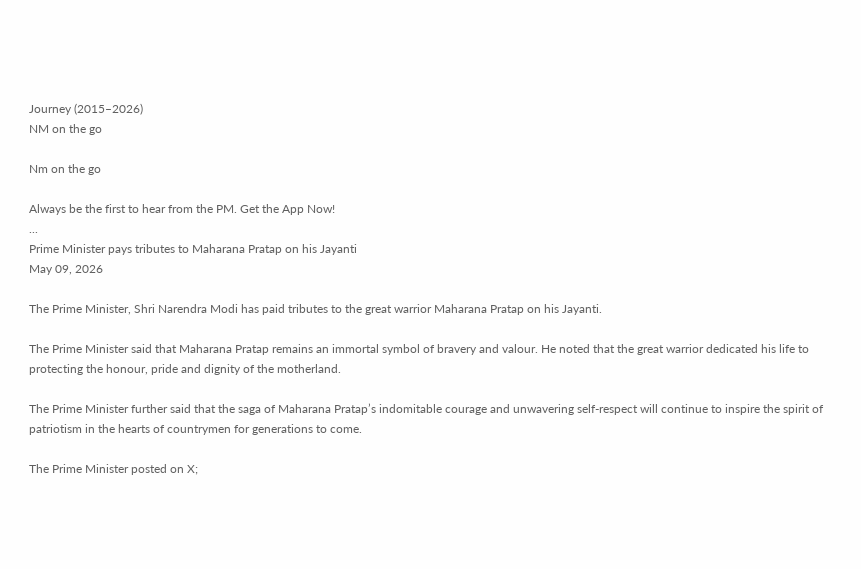Journey (2015–2026)
NM on the go

Nm on the go

Always be the first to hear from the PM. Get the App Now!
...
Prime Minister pays tributes to Maharana Pratap on his Jayanti
May 09, 2026

The Prime Minister, Shri Narendra Modi has paid tributes to the great warrior Maharana Pratap on his Jayanti.

The Prime Minister said that Maharana Pratap remains an immortal symbol of bravery and valour. He noted that the great warrior dedicated his life to protecting the honour, pride and dignity of the motherland.

The Prime Minister further said that the saga of Maharana Pratap’s indomitable courage and unwavering self-respect will continue to inspire the spirit of patriotism in the hearts of countrymen for generations to come.

The Prime Minister posted on X;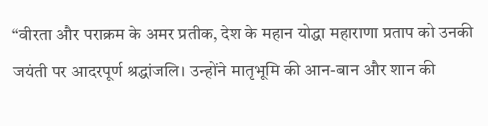“वीरता और पराक्रम के अमर प्रतीक, देश के महान योद्धा महाराणा प्रताप को उनकी जयंती पर आदरपूर्ण श्रद्धांजलि। उन्होंने मातृभूमि की आन-बान और शान की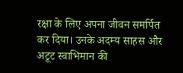रक्षा के लिए अपना जीवन समर्पित कर दिया। उनके अदम्य साहस और अटूट स्वाभिमान की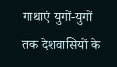गाथाएं युगों-युगों तक देशवासियों के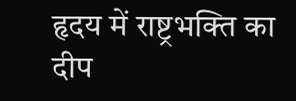हृदय में राष्ट्रभक्ति का दीप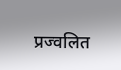प्रज्वलित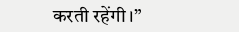करती रहेंगी।”